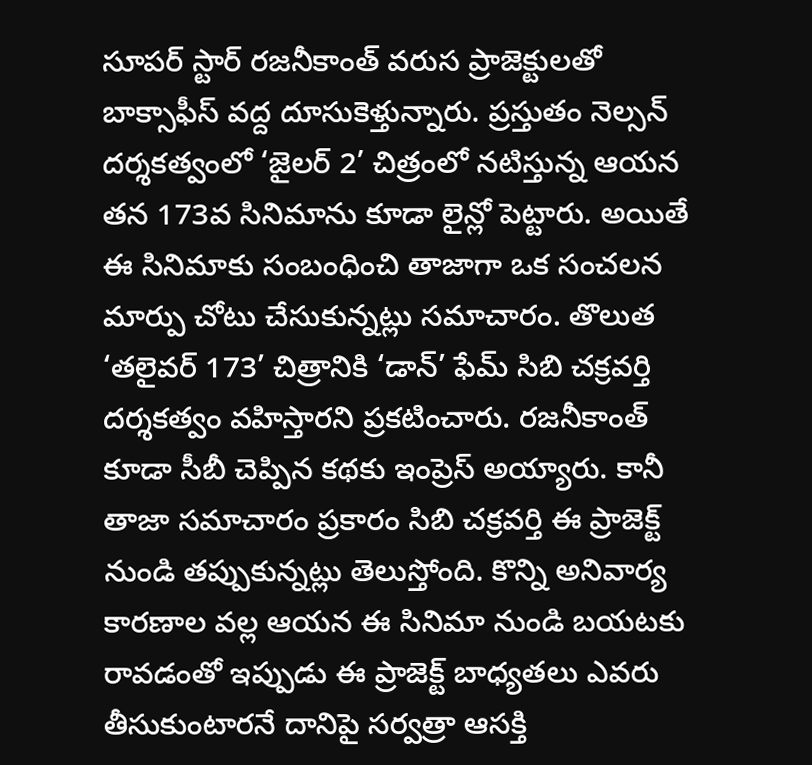సూపర్ స్టార్ రజనీకాంత్ వరుస ప్రాజెక్టులతో బాక్సాఫీస్ వద్ద దూసుకెళ్తున్నారు. ప్రస్తుతం నెల్సన్ దర్శకత్వంలో ‘జైలర్ 2’ చిత్రంలో నటిస్తున్న ఆయన తన 173వ సినిమాను కూడా లైన్లో పెట్టారు. అయితే ఈ సినిమాకు సంబంధించి తాజాగా ఒక సంచలన మార్పు చోటు చేసుకున్నట్లు సమాచారం. తొలుత ‘తలైవర్ 173’ చిత్రానికి ‘డాన్’ ఫేమ్ సిబి చక్రవర్తి దర్శకత్వం వహిస్తారని ప్రకటించారు. రజనీకాంత్ కూడా సీబీ చెప్పిన కథకు ఇంప్రెస్ అయ్యారు. కానీ తాజా సమాచారం ప్రకారం సిబి చక్రవర్తి ఈ ప్రాజెక్ట్ నుండి తప్పుకున్నట్లు తెలుస్తోంది. కొన్ని అనివార్య కారణాల వల్ల ఆయన ఈ సినిమా నుండి బయటకు రావడంతో ఇప్పుడు ఈ ప్రాజెక్ట్ బాధ్యతలు ఎవరు తీసుకుంటారనే దానిపై సర్వత్రా ఆసక్తి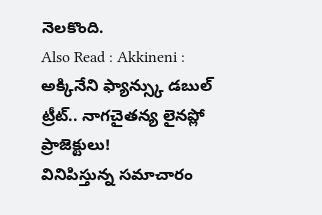నెలకొంది.
Also Read : Akkineni : అక్కినేని ఫ్యాన్స్కు డబుల్ ట్రీట్.. నాగచైతన్య లైనప్లో ప్రాజెక్టులు!
వినిపిస్తున్న సమాచారం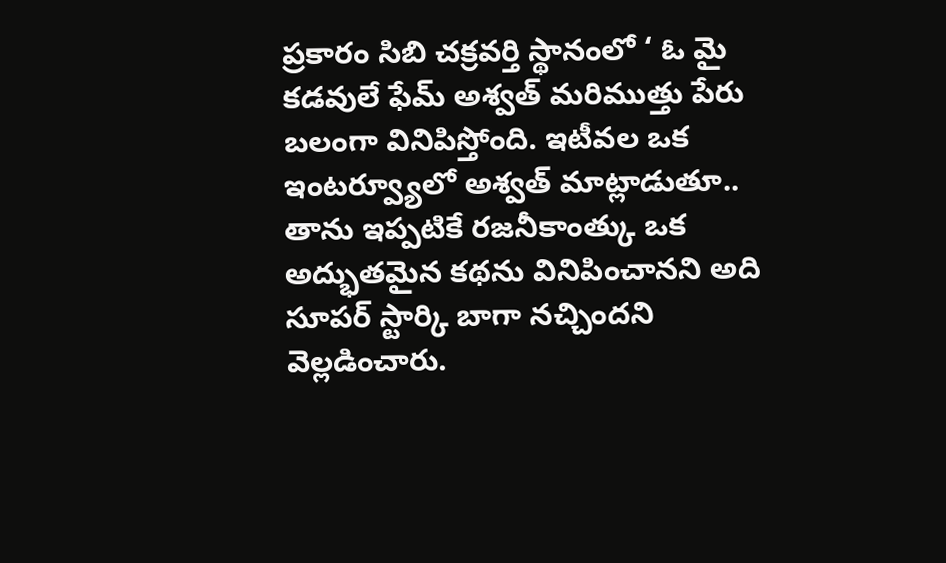ప్రకారం సిబి చక్రవర్తి స్థానంలో ‘ ఓ మై కడవులే ఫేమ్ అశ్వత్ మరిముత్తు పేరు బలంగా వినిపిస్తోంది. ఇటీవల ఒక ఇంటర్వ్యూలో అశ్వత్ మాట్లాడుతూ.. తాను ఇప్పటికే రజనీకాంత్కు ఒక అద్భుతమైన కథను వినిపించానని అది సూపర్ స్టార్కి బాగా నచ్చిందని వెల్లడించారు.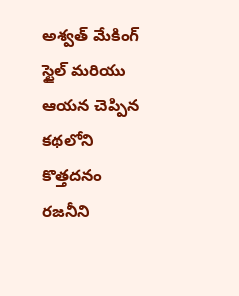అశ్వత్ మేకింగ్ స్టైల్ మరియు ఆయన చెప్పిన కథలోని కొత్తదనం రజనీని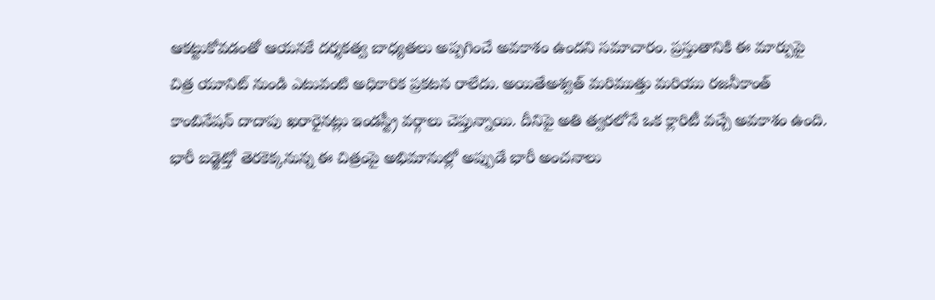ఆకట్టుకోవడంతో ఆయనకే దర్శకత్వ బాధ్యతలు అప్పగించే అవకాశం ఉందని సమాచారం. ప్రస్తుతానికి ఈ మార్పుపై చిత్ర యూనిట్ నుండి ఎటువంటి అధికారిక ప్రకటన రాలేదు. అయితేఅశ్వత్ మరిముత్తు మరియు రజనీకాంత్ కాంబినేషన్ దాదాపు ఖరారైనట్లు ఇండస్ట్రీ వర్గాలు చెప్తున్నాయి. దీనిపై అతి త్వరలోనే ఒక క్లారిటీ వచ్చే అవకాశం ఉంది. భారీ బడ్జెట్తో తెరకెక్కనున్న ఈ చిత్రంపై అభిమానుల్లో అప్పుడే భారీ అంచనాలు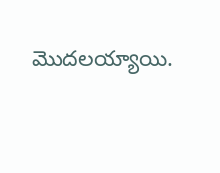మొదలయ్యాయి.